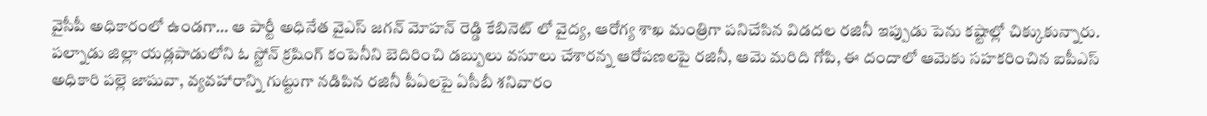వైసీపీ అధికారంలో ఉండగా… ఆ పార్టీ అధినేత వైఎస్ జగన్ మోహన్ రెడ్డి కేబినెట్ లో వైద్య, ఆరోగ్య శాఖ మంత్రిగా పనిచేసిన విడదల రజినీ ఇప్పుడు పెను కష్టాల్లో చిక్కుకున్నారు. పల్నాడు జిల్లా యడ్లపాడులోని ఓ స్టోన్ క్రషింగ్ కంపెనీని బెదిరించి డబ్బులు వసూలు చేశారన్న ఆరోపణలపై రజినీ, ఆమె మరిది గోపి, ఈ దందాలో ఆమెకు సహకరించిన ఐపీఎస్ అధికారి పల్లె జాషువా, వ్యవహారాన్ని గుట్టుగా నడిపిన రజినీ పీఏలపై ఏసీబీ శనివారం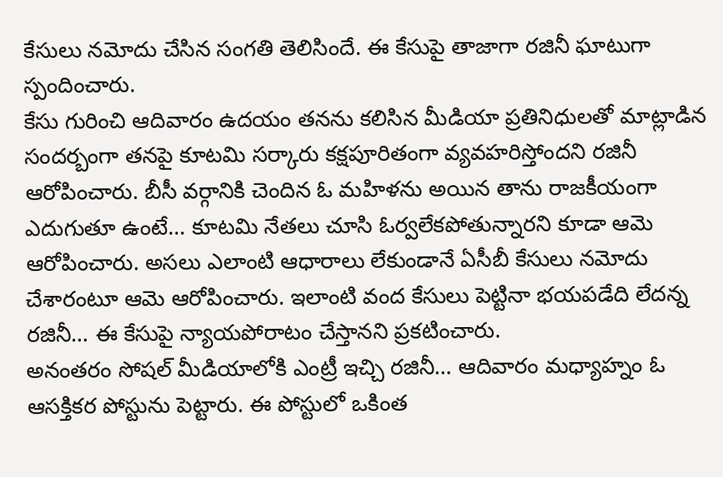కేసులు నమోదు చేసిన సంగతి తెలిసిందే. ఈ కేసుపై తాజాగా రజినీ ఘాటుగా స్పందించారు.
కేసు గురించి ఆదివారం ఉదయం తనను కలిసిన మీడియా ప్రతినిధులతో మాట్లాడిన సందర్బంగా తనపై కూటమి సర్కారు కక్షపూరితంగా వ్యవహరిస్తోందని రజినీ ఆరోపించారు. బీసీ వర్గానికి చెందిన ఓ మహిళను అయిన తాను రాజకీయంగా ఎదుగుతూ ఉంటే… కూటమి నేతలు చూసి ఓర్వలేకపోతున్నారని కూడా ఆమె ఆరోపించారు. అసలు ఎలాంటి ఆధారాలు లేకుండానే ఏసీబీ కేసులు నమోదు చేశారంటూ ఆమె ఆరోపించారు. ఇలాంటి వంద కేసులు పెట్టినా భయపడేది లేదన్న రజినీ… ఈ కేసుపై న్యాయపోరాటం చేస్తానని ప్రకటించారు.
అనంతరం సోషల్ మీడియాలోకి ఎంట్రీ ఇచ్చి రజినీ… ఆదివారం మధ్యాహ్నం ఓ ఆసక్తికర పోస్టును పెట్టారు. ఈ పోస్టులో ఒకింత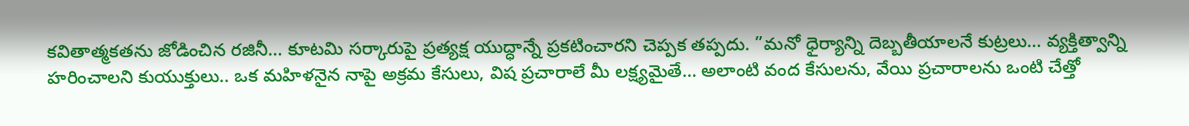కవితాత్మకతను జోడించిన రజినీ… కూటమి సర్కారుపై ప్రత్యక్ష యుద్ధాన్నే ప్రకటించారని చెప్పక తప్పదు. ”మనో ధైర్యాన్ని దెబ్బతీయాలనే కుట్రలు… వ్యక్తిత్వాన్ని హరించాలని కుయుక్తులు.. ఒక మహిళనైన నాపై అక్రమ కేసులు, విష ప్రచారాలే మీ లక్ష్యమైతే… అలాంటి వంద కేసులను, వేయి ప్రచారాలను ఒంటి చేత్తో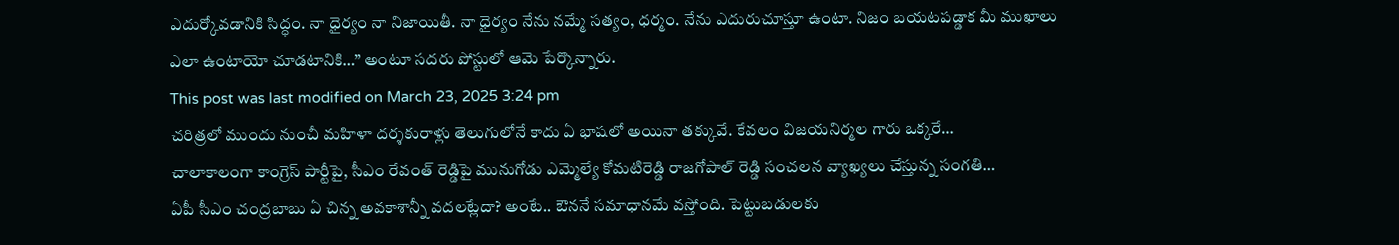ఎదుర్కోవడానికి సిద్ధం. నా ధైర్యం నా నిజాయితీ. నా ధైర్యం నేను నమ్మే సత్యం, ధర్మం. నేను ఎదురుచూస్తూ ఉంటా. నిజం బయటపడ్డాక మీ ముఖాలు ఎలా ఉంటాయో చూడటానికి…” అంటూ సదరు పోస్టులో ఆమె పేర్కొన్నారు.
This post was last modified on March 23, 2025 3:24 pm
చరిత్రలో ముందు నుంచీ మహిళా దర్శకురాళ్లు తెలుగులోనే కాదు ఏ భాషలో అయినా తక్కువే. కేవలం విజయనిర్మల గారు ఒక్కరే…
చాలాకాలంగా కాంగ్రెస్ పార్టీపై, సీఎం రేవంత్ రెడ్డిపై మునుగోడు ఎమ్మెల్యే కోమటిరెడ్డి రాజగోపాల్ రెడ్డి సంచలన వ్యాఖ్యలు చేస్తున్న సంగతి…
ఏపీ సీఎం చంద్రబాబు ఏ చిన్న అవకాశాన్నీ వదలట్లేదా? అంటే.. ఔననే సమాధానమే వస్తోంది. పెట్టుబడులకు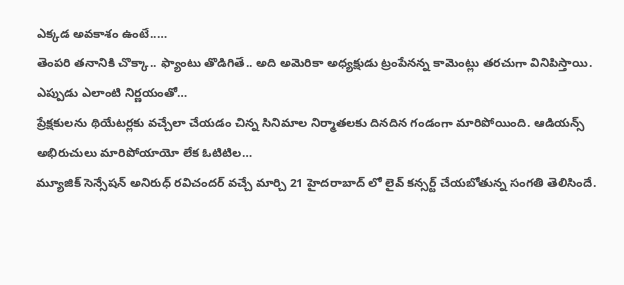ఎక్కడ అవకాశం ఉంటే..…
తెంపరి తనానికి చొక్కా.. ఫ్యాంటు తొడిగితే.. అది అమెరికా అధ్యక్షుడు ట్రంపేనన్న కామెంట్లు తరచుగా వినిపిస్తాయి. ఎప్పుడు ఎలాంటి నిర్ణయంతో…
ప్రేక్షకులను థియేటర్లకు వచ్చేలా చేయడం చిన్న సినిమాల నిర్మాతలకు దినదిన గండంగా మారిపోయింది. ఆడియన్స్ అభిరుచులు మారిపోయాయో లేక ఓటిటిల…
మ్యూజిక్ సెన్సేషన్ అనిరుధ్ రవిచందర్ వచ్చే మార్చి 21 హైదరాబాద్ లో లైవ్ కన్సర్ట్ చేయబోతున్న సంగతి తెలిసిందే.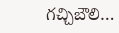గచ్చిబౌలి…